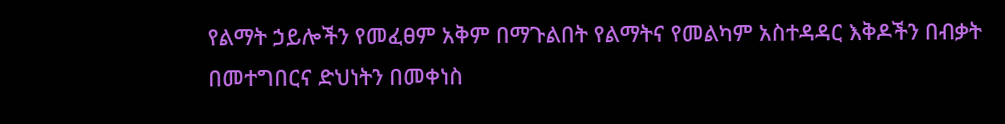የልማት ኃይሎችን የመፈፀም አቅም በማጉልበት የልማትና የመልካም አስተዳዳር እቅዶችን በብቃት በመተግበርና ድህነትን በመቀነስ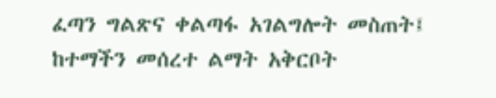ፈጣን ግልጽና ቀልጣፋ አገልግሎት መስጠት፤
ከተማችን መሰረተ ልማት አቅርቦት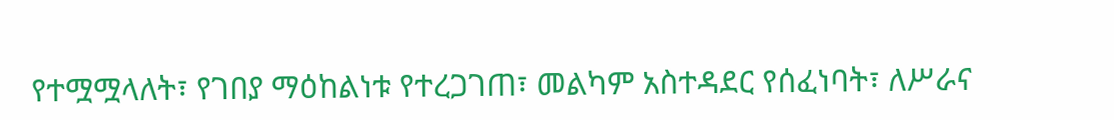የተሟሟላለት፣ የገበያ ማዕከልነቱ የተረጋገጠ፣ መልካም አስተዳደር የሰፈነባት፣ ለሥራና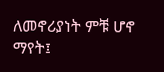ለመኖሪያነት ምቹ ሆኖ ማየት፤